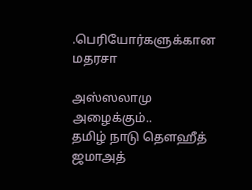.பெரியோர்களுக்கான மதரசா

அஸ்ஸலாமு அழைக்கும்..
தமிழ் நாடு தௌஹீத் ஜமாஅத்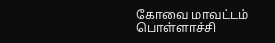கோவை மாவட்டம் பொள்ளாச்சி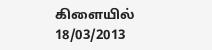கிளையில் 18/03/2013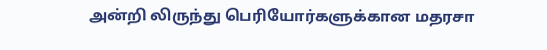அன்றி லிருந்து பெரியோர்களுக்கான மதரசா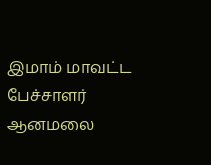இமாம் மாவட்ட பேச்சாளர் ஆனமலை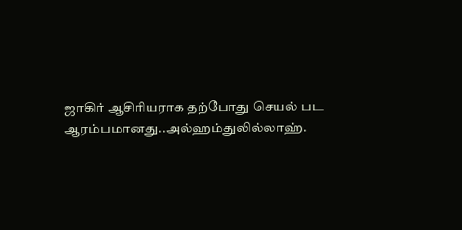ஜாகிர் ஆசிரியராக தற்போது செயல் பட ஆரம்பமானது..அல்ஹம்துலில்லாஹ்.